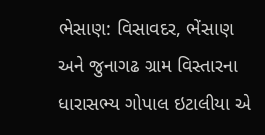ભેસાણ: વિસાવદર, ભેંસાણ અને જુનાગઢ ગ્રામ વિસ્તારના ધારાસભ્ય ગોપાલ ઇટાલીયા એ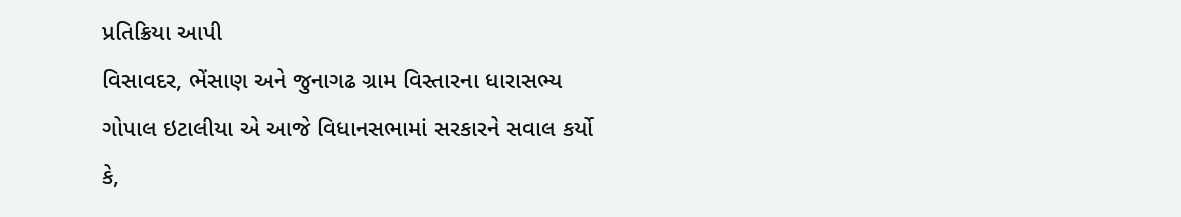પ્રતિક્રિયા આપી
વિસાવદર, ભેંસાણ અને જુનાગઢ ગ્રામ વિસ્તારના ધારાસભ્ય ગોપાલ ઇટાલીયા એ આજે વિધાનસભામાં સરકારને સવાલ કર્યો કે,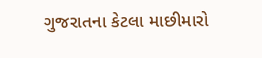ગુજરાતના કેટલા માછીમારો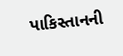પાકિસ્તાનની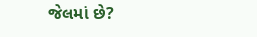જેલમાં છે?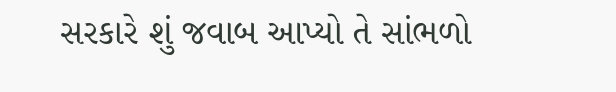સરકારે શું જવાબ આપ્યો તે સાંભળો